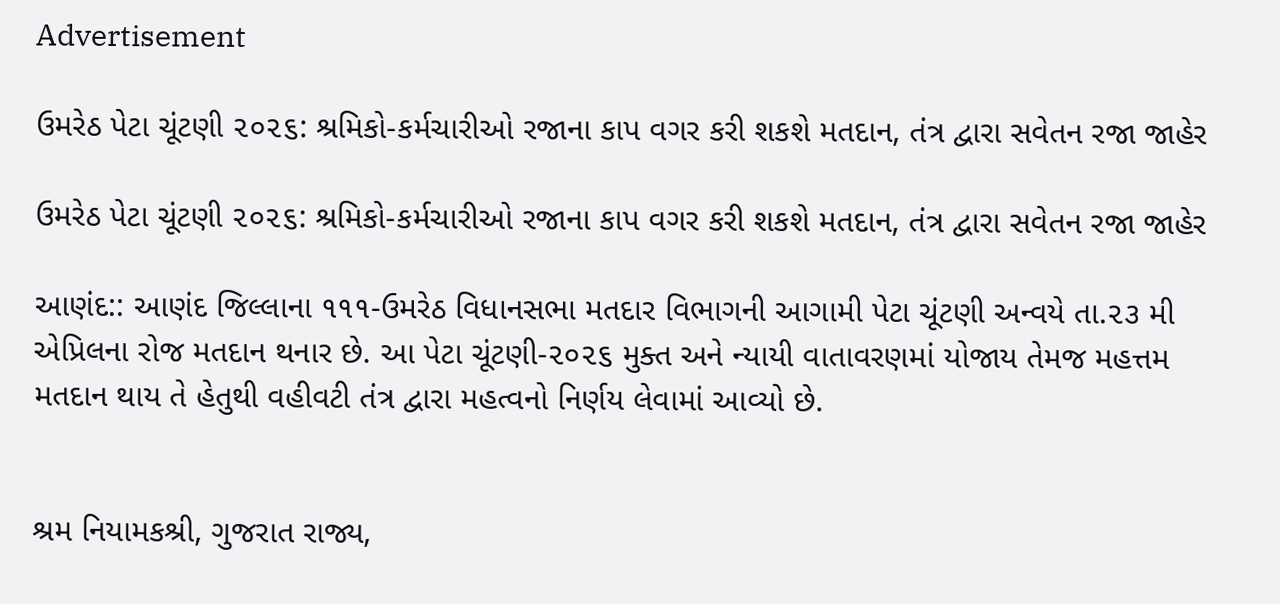Advertisement

ઉમરેઠ પેટા ચૂંટણી ૨૦૨૬: શ્રમિકો-કર્મચારીઓ રજાના કાપ વગર કરી શકશે મતદાન, તંત્ર દ્વારા સવેતન રજા જાહેર

ઉમરેઠ પેટા ચૂંટણી ૨૦૨૬: શ્રમિકો-કર્મચારીઓ રજાના કાપ વગર કરી શકશે મતદાન, તંત્ર દ્વારા સવેતન રજા જાહેર

આણંદ:: આણંદ જિલ્લાના ૧૧૧-ઉમરેઠ વિધાનસભા મતદાર વિભાગની આગામી પેટા ચૂંટણી અન્વયે તા.૨૩ મી એપ્રિલના રોજ મતદાન થનાર છે. આ પેટા ચૂંટણી-૨૦૨૬ મુક્ત અને ન્યાયી વાતાવરણમાં યોજાય તેમજ મહત્તમ મતદાન થાય તે હેતુથી વહીવટી તંત્ર દ્વારા મહત્વનો નિર્ણય લેવામાં આવ્યો છે.


શ્રમ નિયામકશ્રી, ગુજરાત રાજ્ય,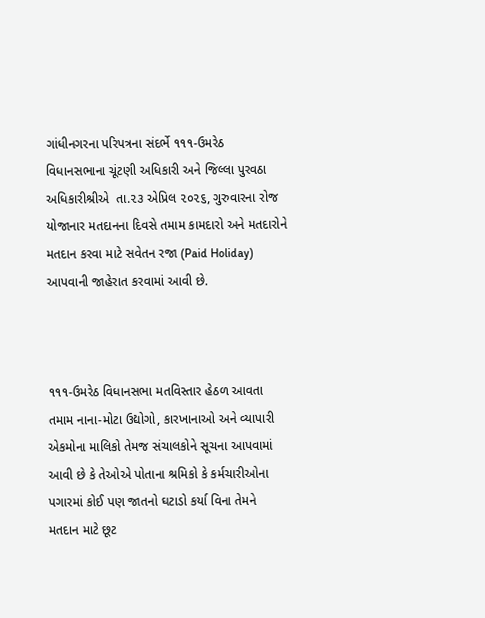ગાંધીનગરના પરિપત્રના સંદર્ભે ૧૧૧-ઉમરેઠ વિધાનસભાના ચૂંટણી અધિકારી અને જિલ્લા પુરવઠા અધિકારીશ્રીએ  તા.૨૩ એપ્રિલ ૨૦૨૬, ગુરુવારના રોજ યોજાનાર મતદાનના દિવસે તમામ કામદારો અને મતદારોને મતદાન કરવા માટે સવેતન રજા (Paid Holiday) આપવાની જાહેરાત કરવામાં આવી છે.



૧૧૧-ઉમરેઠ વિધાનસભા મતવિસ્તાર હેઠળ આવતા તમામ નાના-મોટા ઉદ્યોગો, કારખાનાઓ અને વ્યાપારી એકમોના માલિકો તેમજ સંચાલકોને સૂચના આપવામાં આવી છે કે તેઓએ પોતાના શ્રમિકો કે કર્મચારીઓના પગારમાં કોઈ પણ જાતનો ઘટાડો કર્યા વિના તેમને મતદાન માટે છૂટ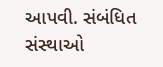આપવી. સંબંધિત સંસ્થાઓ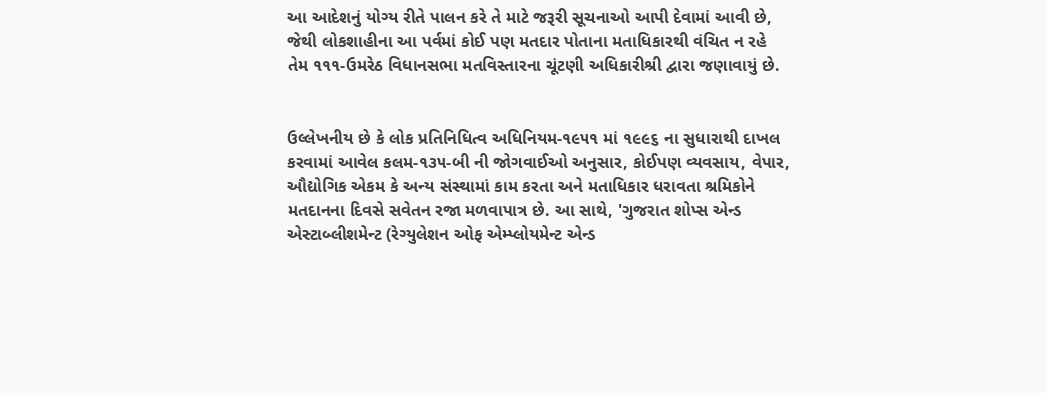આ આદેશનું યોગ્ય રીતે પાલન કરે તે માટે જરૂરી સૂચનાઓ આપી દેવામાં આવી છે, જેથી લોકશાહીના આ પર્વમાં કોઈ પણ મતદાર પોતાના મતાધિકારથી વંચિત ન રહે તેમ ૧૧૧-ઉમરેઠ વિધાનસભા મતવિસ્તારના ચૂંટણી અધિકારીશ્રી દ્વારા જણાવાયું છે.


ઉલ્લેખનીય છે કે લોક પ્રતિનિધિત્વ અધિનિયમ-૧૯૫૧ માં ૧૯૯૬ ના સુધારાથી દાખલ કરવામાં આવેલ કલમ-૧૩૫-બી ની જોગવાઈઓ અનુસાર, કોઈપણ વ્યવસાય, વેપાર, ઔદ્યોગિક એકમ કે અન્ય સંસ્થામાં કામ કરતા અને મતાધિકાર ધરાવતા શ્રમિકોને મતદાનના દિવસે સવેતન રજા મળવાપાત્ર છે. આ સાથે, 'ગુજરાત શોપ્સ એન્ડ એસ્ટાબ્લીશમેન્ટ (રેગ્યુલેશન ઓફ એમ્પ્લોયમેન્ટ એન્ડ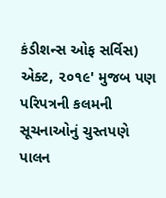કંડીશન્સ ઓફ સર્વિસ) એક્ટ, ૨૦૧૯' મુજબ પણ પરિપત્રની કલમની સૂચનાઓનું ચુસ્તપણે પાલન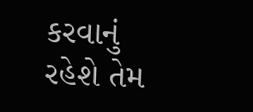કરવાનું રહેશે તેમ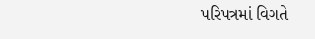પરિપત્રમાં વિગતે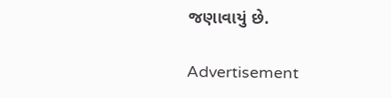જણાવાયું છે.

Advertisement